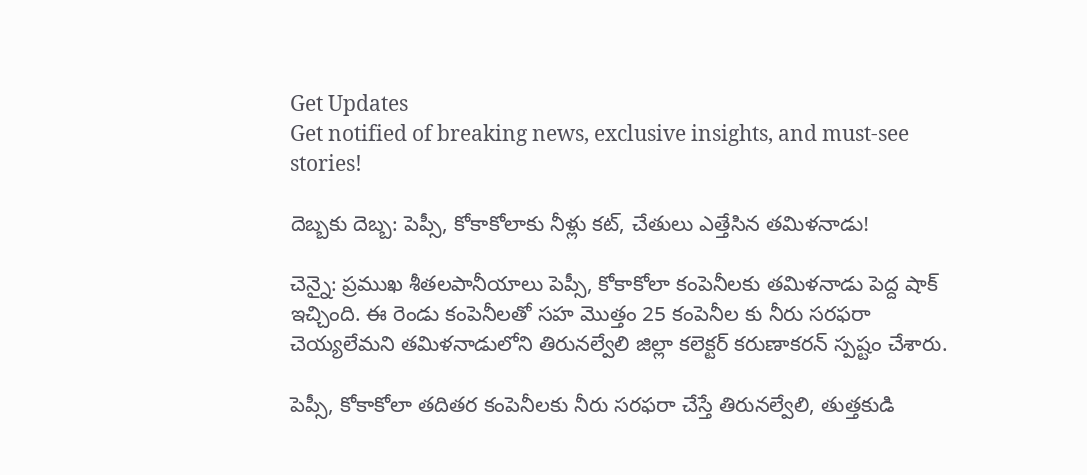Get Updates
Get notified of breaking news, exclusive insights, and must-see stories!

దెబ్బకు దెబ్బ: పెప్సీ, కోకాకోలాకు నీళ్లు కట్, చేతులు ఎత్తేసిన తమిళనాడు!

చెన్నై: ప్రముఖ శీతలపానీయాలు పెప్సీ, కోకాకోలా కంపెనీలకు తమిళనాడు పెద్ద షాక్ ఇచ్చింది. ఈ రెండు కంపెనీలతో సహ మొత్తం 25 కంపెనీల కు నీరు సరఫరా చెయ్యలేమని తమిళనాడులోని తిరునల్వేలి జిల్లా కలెక్టర్ కరుణాకరన్ స్పష్టం చేశారు.

పెప్సీ, కోకాకోలా తదితర కంపెనీలకు నీరు సరఫరా చేస్తే తిరునల్వేలి, తుత్తకుడి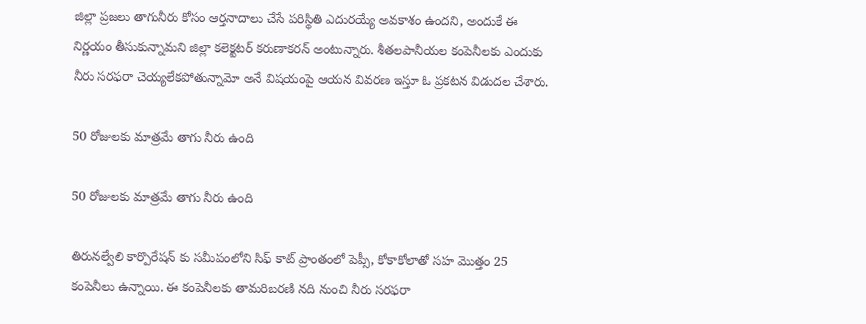జిల్లా ప్రజలు తాగునీరు కోసం ఆర్తనాదాలు చేసే పరిస్థితి ఎదురయ్యే అవకాశం ఉందని, అందుకే ఈ నిర్ణయం తీసుకున్నామని జిల్లా కలెక్టటర్ కరుణాకరన్ అంటున్నారు. శీతలపానీయల కంపెనీలకు ఎందుకు నీరు సరఫరా చెయ్యలేకపోతున్నామో అనే విషయంపై ఆయన వివరణ ఇస్తూ ఓ ప్రకటన విడుదల చేశారు.

50 రోజులకు మాత్రమే తాగు నీరు ఉంది

50 రోజులకు మాత్రమే తాగు నీరు ఉంది

తిరునల్వేలి కార్పొరేషన్ కు సమీపంలోని సిఫ్ కాట్ ప్రాంతంలో పెప్సీ, కోకాకోలాతో సహ మొత్తం 25 కంపెనీలు ఉన్నాయి. ఈ కంపెనీలకు తామరిబరణి నది నుంచి నీరు సరఫరా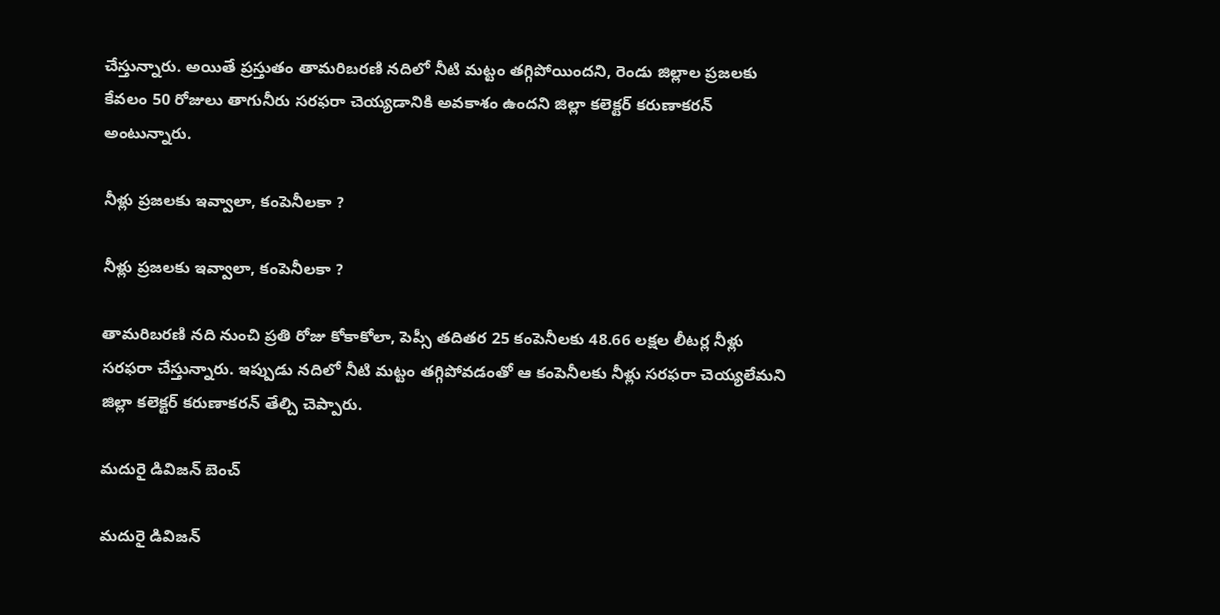చేస్తున్నారు. అయితే ప్రస్తుతం తామరిబరణి నదిలో నీటి మట్టం తగ్గిపోయిందని, రెండు జిల్లాల ప్రజలకు కేవలం 50 రోజులు తాగునీరు సరఫరా చెయ్యడానికి అవకాశం ఉందని జిల్లా కలెక్టర్ కరుణాకరన్ అంటున్నారు.

నీళ్లు ప్రజలకు ఇవ్వాలా, కంపెనీలకా ?

నీళ్లు ప్రజలకు ఇవ్వాలా, కంపెనీలకా ?

తామరిబరణి నది నుంచి ప్రతి రోజు కోకాకోలా, పెప్సీ తదితర 25 కంపెనీలకు 48.66 లక్షల లీటర్ల నీళ్లు సరఫరా చేస్తున్నారు. ఇప్పుడు నదిలో నీటి మట్టం తగ్గిపోవడంతో ఆ కంపెనీలకు నీళ్లు సరఫరా చెయ్యలేమని జిల్లా కలెక్టర్ కరుణాకరన్ తేల్చి చెప్పారు.

మదురై డివిజన్ బెంచ్

మదురై డివిజన్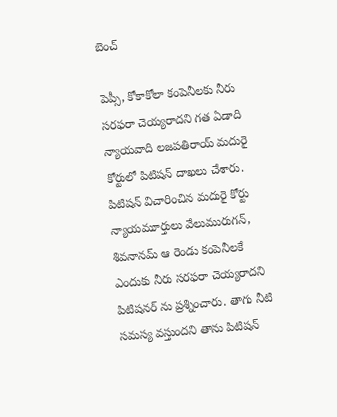బెంచ్

పెప్సీ, కోకాకోలా కంపెనీలకు నీరు సరఫరా చెయ్యరాదని గత ఏడాది న్యాయవాది లజపతిరాయ్ మదురై కోర్టులో పిటిషన్ దాఖలు చేశారు. పిటిషన్ విచారించిన మదురై కోర్టు న్యాయమూర్తులు వేలుమురుగన్, శివనానమ్ ఆ రెండు కంపెనీలకే ఎందుకు నీరు సరఫరా చెయ్యరాదని పిటిషనర్ ను ప్రశ్నించారు. తాగు నీటి సమస్య వస్తుందని తాను పిటిషన్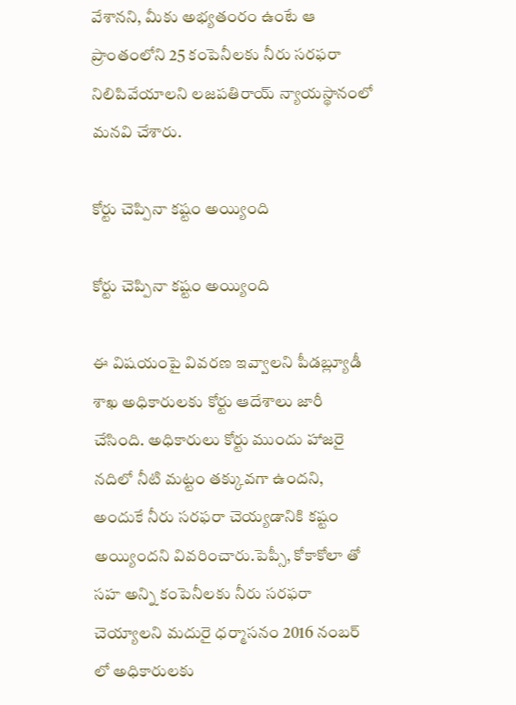వేశానని, మీకు అభ్యతంరం ఉంటే ఆ ప్రాంతంలోని 25 కంపెనీలకు నీరు సరఫరా నిలిపివేయాలని లజపతిరాయ్ న్యాయస్థానంలో మనవి చేశారు.

కోర్టు చెప్పినా కష్టం అయ్యింది

కోర్టు చెప్పినా కష్టం అయ్యింది

ఈ విషయంపై వివరణ ఇవ్వాలని పీడబ్ల్యూడీ శాఖ అధికారులకు కోర్టు ఆదేశాలు జారీ చేసింది. అధికారులు కోర్టు ముందు హాజరై నదిలో నీటి మట్టం తక్కువగా ఉందని, అందుకే నీరు సరఫరా చెయ్యడానికి కష్టం అయ్యిందని వివరించారు.పెప్సీ, కోకాకోలా తో సహ అన్ని కంపెనీలకు నీరు సరఫరా చెయ్యాలని మదురై ధర్మాసనం 2016 నంబర్ లో అధికారులకు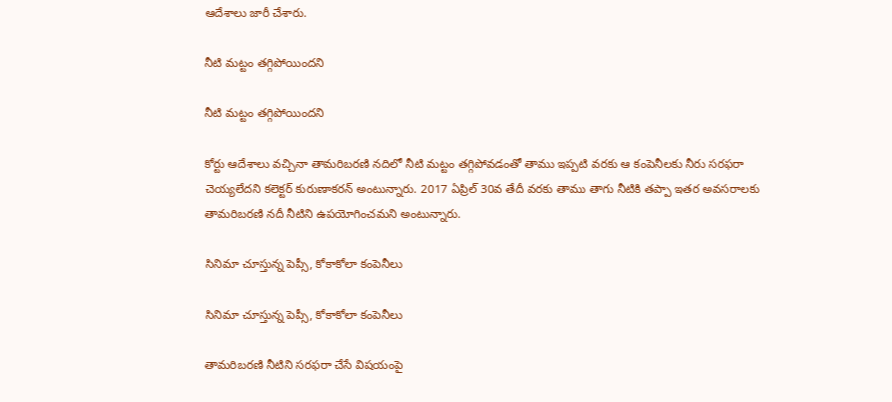ఆదేశాలు జారీ చేశారు.

నీటి మట్టం తగ్గిపోయిందని

నీటి మట్టం తగ్గిపోయిందని

కోర్టు ఆదేశాలు వచ్చినా తామరిబరణి నదిలో నీటి మట్టం తగ్గిపోవడంతో తాము ఇప్పటి వరకు ఆ కంపెనీలకు నీరు సరఫరా చెయ్యలేదని కలెక్టర్ కురుణాకరన్ అంటున్నారు. 2017 ఏప్రిల్ 30వ తేదీ వరకు తాము తాగు నీటికి తప్పా ఇతర అవసరాలకు తామరిబరణి నదీ నీటిని ఉపయోగించమని అంటున్నారు.

సినిమా చూస్తున్న పెప్సీ, కోకాకోలా కంపెనీలు

సినిమా చూస్తున్న పెప్సీ, కోకాకోలా కంపెనీలు

తామరిబరణి నీటిని సరఫరా చేసే విషయంపై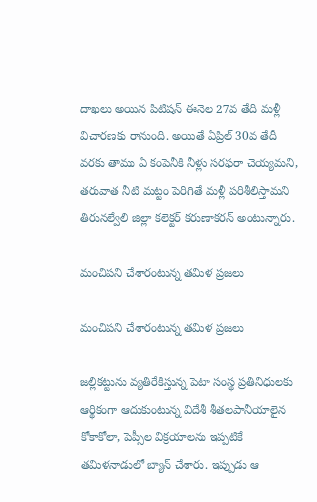దాఖలు అయిన పిటిషన్ ఈనెల 27వ తేది మళ్లీ విచారణకు రానుంది. అయితే ఏప్రిల్ 30వ తేదీ వరకు తాము ఏ కంపెనీకి నీళ్లు సరఫరా చెయ్యమని, తరువాత నీటి మట్టం పెరిగితే మళ్లీ పరిశీలిస్తామని తిరునల్వేలి జిల్లా కలెక్టర్ కరుణాకరన్ అంటున్నారు.

మంచిపని చేశారంటున్న తమిళ ప్రజలు

మంచిపని చేశారంటున్న తమిళ ప్రజలు

జల్లికట్టును వ్యతిరేకిస్తున్న పెటా సంస్థ ప్రతినిధులకు ఆర్థికంగా ఆదుకుంటున్న విదేశీ శీతలపానీయాలైన కోకాకోలా, పెప్సీల విక్రయాలను ఇప్పటికే తమిళనాడులో బ్యాన్ చేశారు. ఇప్పుడు ఆ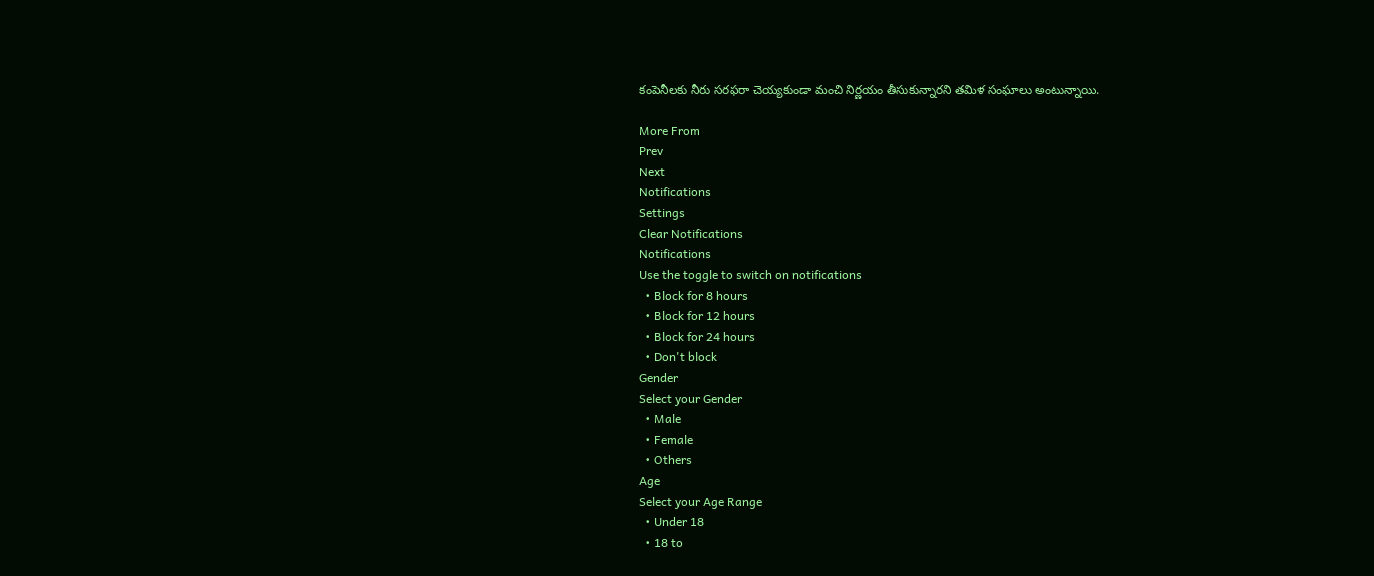కంపెనీలకు నీరు సరఫరా చెయ్యకుండా మంచి నిర్ణయం తీసుకున్నారని తమిళ సంఘాలు అంటున్నాయి.

More From
Prev
Next
Notifications
Settings
Clear Notifications
Notifications
Use the toggle to switch on notifications
  • Block for 8 hours
  • Block for 12 hours
  • Block for 24 hours
  • Don't block
Gender
Select your Gender
  • Male
  • Female
  • Others
Age
Select your Age Range
  • Under 18
  • 18 to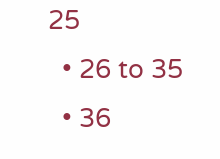25
  • 26 to 35
  • 36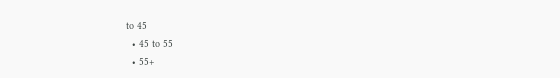to 45
  • 45 to 55
  • 55+